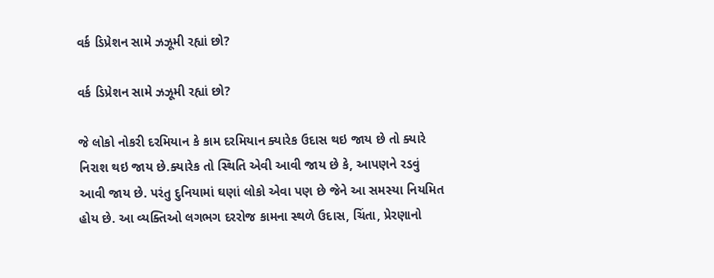વર્ક ડિપ્રેશન સામે ઝઝૂમી રહ્યાં છો?

વર્ક ડિપ્રેશન સામે ઝઝૂમી રહ્યાં છો?

જે લોકો નોકરી દરમિયાન કે કામ દરમિયાન ક્યારેક ઉદાસ થઇ જાય છે તો ક્યારે નિરાશ થઇ જાય છે.ક્યારેક તો સ્થિતિ એવી આવી જાય છે કે, આપણને રડવું આવી જાય છે. પરંતુ દુનિયામાં ઘણાં લોકો એવા પણ છે જેને આ સમસ્યા નિયમિત હોય છે. આ વ્યક્તિઓ લગભગ દરરોજ કામના સ્થળે ઉદાસ, ચિંતા, પ્રેરણાનો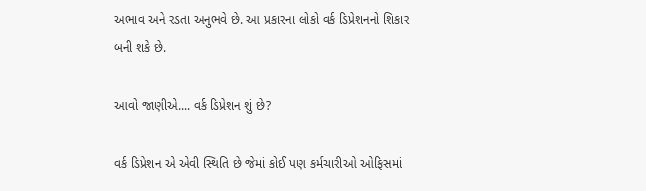અભાવ અને રડતા અનુભવે છે. આ પ્રકારના લોકો વર્ક ડિપ્રેશનનો શિકાર બની શકે છે.

આવો જાણીએ.... વર્ક ડિપ્રેશન શું છે?

વર્ક ડિપ્રેશન એ એવી સ્થિતિ છે જેમાં કોઈ પણ કર્મચારીઓ ઓફિસમાં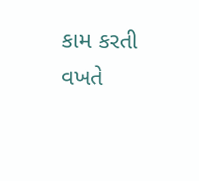કામ કરતી વખતે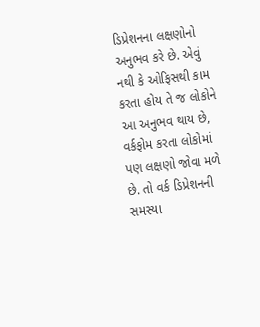ડિપ્રેશનના લક્ષણોનો અનુભવ કરે છે. એવું નથી કે ઓફિસથી કામ કરતા હોય તે જ લોકોને આ અનુભવ થાય છે, વર્કફોમ કરતા લોકોમાં પણ લક્ષણો જોવા મળે છે. તો વર્ક ડિપ્રેશનની સમસ્યા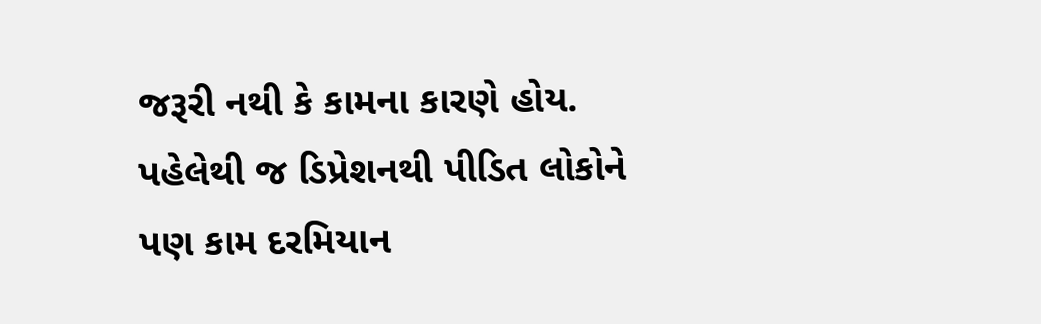જરૂરી નથી કે કામના કારણે હોય. પહેલેથી જ ડિપ્રેશનથી પીડિત લોકોને પણ કામ દરમિયાન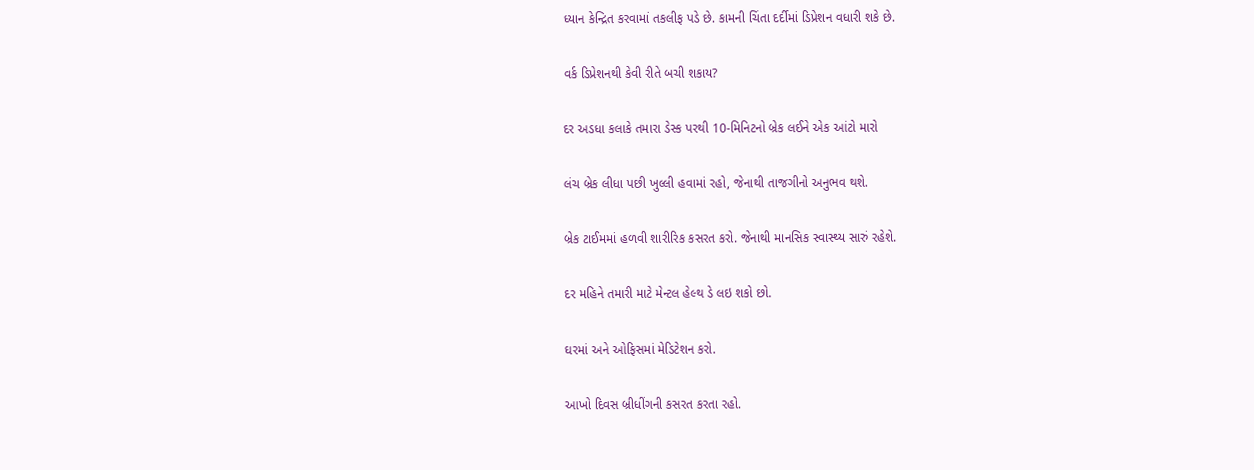ધ્યાન કેન્દ્રિત કરવામાં તકલીફ પડે છે. કામની ચિંતા દર્દીમાં ડિપ્રેશન વધારી શકે છે.

વર્ક ડિપ્રેશનથી કેવી રીતે બચી શકાય?

દર અડધા કલાકે તમારા ડેસ્ક પરથી 10-મિનિટનો બ્રેક લઈને એક આંટો મારો

લંચ બ્રેક લીધા પછી ખુલ્લી હવામાં રહો, જેનાથી તાજગીનો અનુભવ થશે.

બ્રેક ટાઈમમાં હળવી શારીરિક કસરત કરો. જેનાથી માનસિક સ્વાસ્થ્ય સારું રહેશે.

દર મહિને તમારી માટે મેન્ટલ હેલ્થ ડે લઇ શકો છો.

ઘરમાં અને ઓફિસમાં મેડિટેશન કરો.

આખો દિવસ બ્રીધીંગની કસરત કરતા રહો.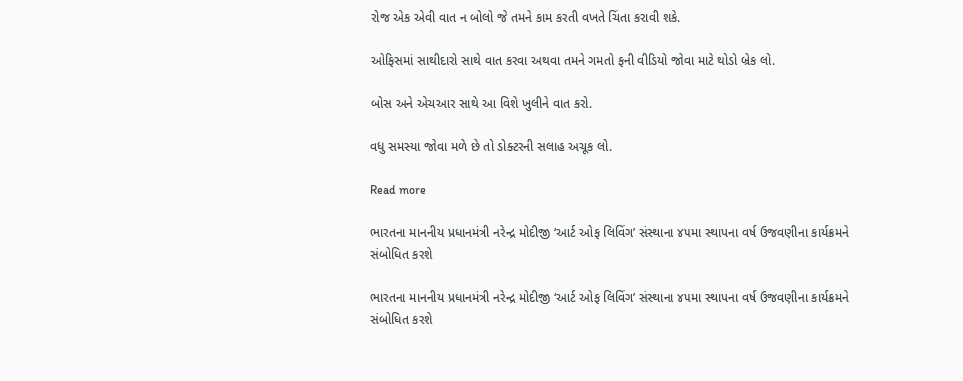રોજ એક એવી વાત ન બોલો જે તમને કામ કરતી વખતે ચિંતા કરાવી શકે.

ઓફિસમાં સાથીદારો સાથે વાત કરવા અથવા તમને ગમતો ફની વીડિયો જોવા માટે થોડો બ્રેક લો.

બોસ અને એચઆર સાથે આ વિશે ખુલીને વાત કરો.

વધુ સમસ્યા જોવા મળે છે તો ડોક્ટરની સલાહ અચૂક લો.

Read more

ભારતના માનનીય પ્રધાનમંત્રી નરેન્દ્ર મોદીજી ‘આર્ટ ઓફ લિવિંગ’ સંસ્થાના ૪૫મા સ્થાપના વર્ષ ઉજવણીના કાર્યક્રમને સંબોધિત કરશે

ભારતના માનનીય પ્રધાનમંત્રી નરેન્દ્ર મોદીજી ‘આર્ટ ઓફ લિવિંગ’ સંસ્થાના ૪૫મા સ્થાપના વર્ષ ઉજવણીના કાર્યક્રમને સંબોધિત કરશે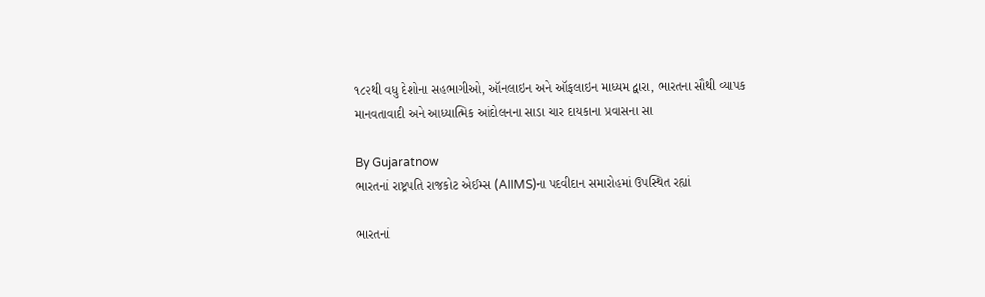૧૮૨થી વધુ દેશોના સહભાગીઓ, ઑનલાઇન અને ઑફલાઇન માધ્યમ દ્વારા, ભારતના સૌથી વ્યાપક માનવતાવાદી અને આધ્યાત્મિક આંદોલનના સાડા ચાર દાયકાના પ્રવાસના સા

By Gujaratnow
ભારતનાં રાષ્ટ્રપતિ રાજકોટ એઈમ્સ (AIIMS)ના પદવીદાન સમારોહમાં ઉપસ્થિત રહ્યાં

ભારતનાં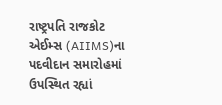રાષ્ટ્રપતિ રાજકોટ એઈમ્સ (AIIMS)ના પદવીદાન સમારોહમાં ઉપસ્થિત રહ્યાં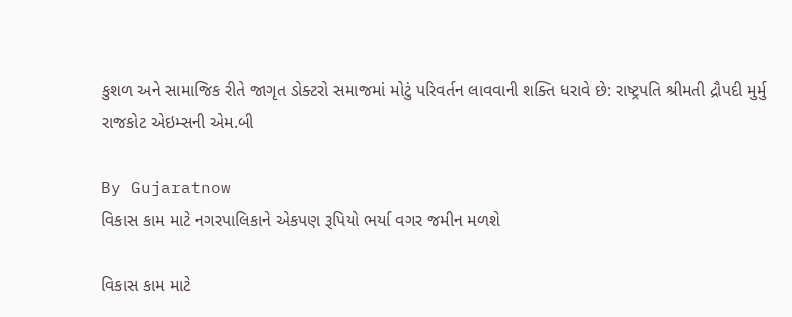કુશળ અને સામાજિક રીતે જાગૃત ડોક્ટરો સમાજમાં મોટું પરિવર્તન લાવવાની શક્તિ ધરાવે છે: રાષ્ટ્રપતિ શ્રીમતી દ્રૌપદી મુર્મુ રાજકોટ એઇમ્સની એમ.બી

By Gujaratnow
વિકાસ કામ માટે નગરપાલિકાને એકપણ રૂપિયો ભર્યા વગર જમીન મળશે

વિકાસ કામ માટે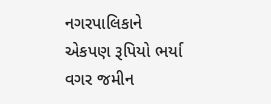નગરપાલિકાને એકપણ રૂપિયો ભર્યા વગર જમીન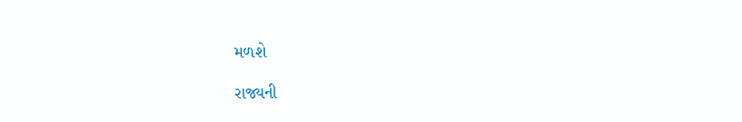મળશે

રાજ્યની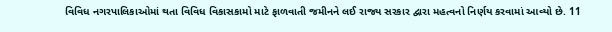વિવિધ નગરપાલિકાઓમાં થતા વિવિધ વિકાસકામો માટે ફાળવાતી જમીનને લઈ રાજ્ય સરકાર દ્વારા મહત્વનો નિર્ણય કરવામાં આવ્યો છે. 11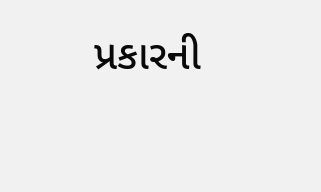પ્રકારની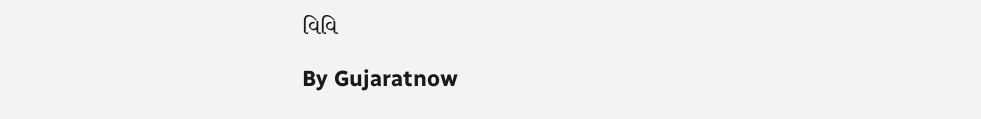વિવિ

By Gujaratnow